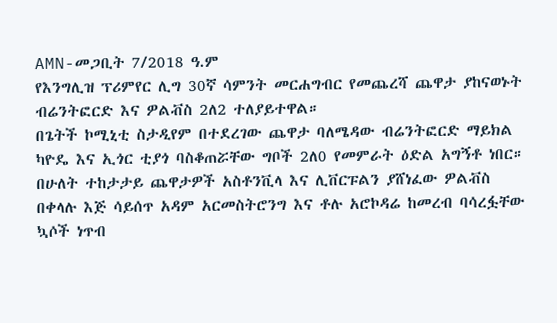AMN-መጋቢት 7/2018 ዓ.ም
የእንግሊዝ ፕሪምየር ሊግ 30ኛ ሳምንት መርሐግብር የመጨረሻ ጨዋታ ያከናወኑት ብሬንትፎርድ እና ዎልቭስ 2ለ2 ተለያይተዋል።
በጌትች ኮሚኒቲ ስታዲየም በተደረገው ጨዋታ ባለሜዳው ብሬንትፎርድ ማይክል ካዮዴ እና ኢጎር ቲያጎ ባስቆጠሯቸው ግቦች 2ለ0 የመምራት ዕድል አግኝቶ ነበር።
በሁለት ተከታታይ ጨዋታዎች አስቶንቪላ እና ሊቨርፑልን ያሸነፈው ዎልቭስ በቀላሉ እጅ ሳይሰጥ አዳም አርመስትሮንግ እና ቶሉ አሮኮዳሬ ከመረብ ባሳረፏቸው ኳሶች ነጥብ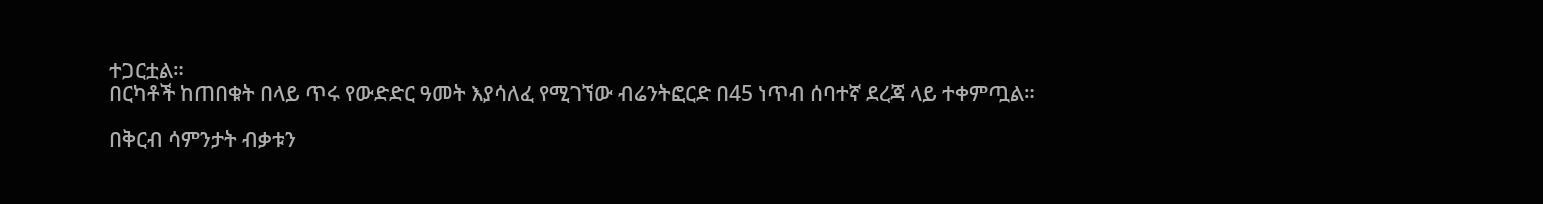ተጋርቷል።
በርካቶች ከጠበቁት በላይ ጥሩ የውድድር ዓመት እያሳለፈ የሚገኘው ብሬንትፎርድ በ45 ነጥብ ሰባተኛ ደረጃ ላይ ተቀምጧል።

በቅርብ ሳምንታት ብቃቱን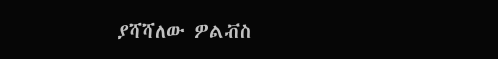ያሻሻለው ዎልቭስ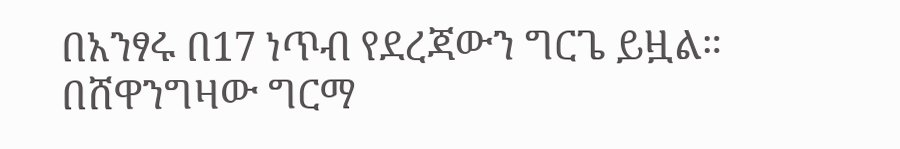በአንፃሩ በ17 ነጥብ የደረጃውን ግርጌ ይዟል።
በሸዋንግዛው ግርማ